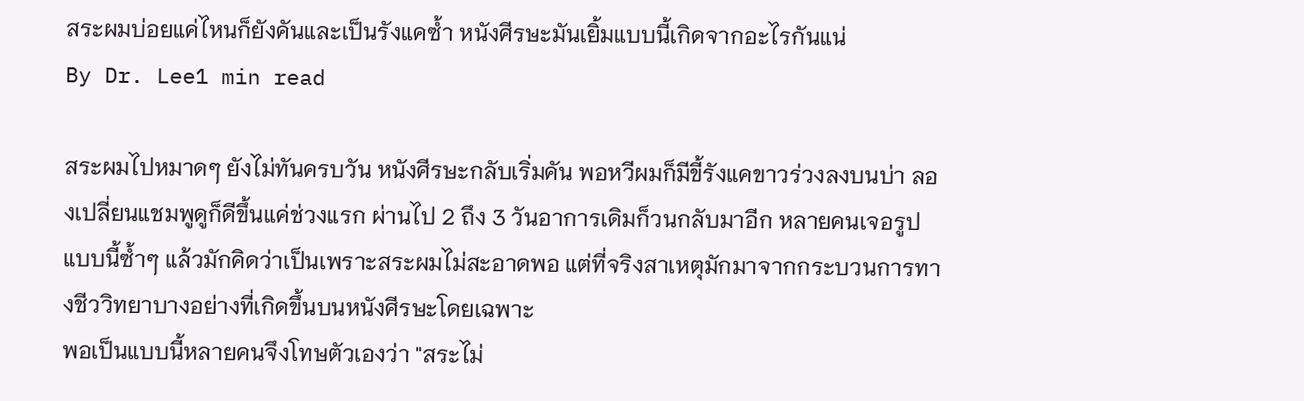สระผมบ่อยแค่ไหนก็ยังคันและเป็นรังแคซ้ำ หนังศีรษะมันเยิ้มแบบนี้เกิดจากอะไรกันแน่
By Dr. Lee1 min read

สระผมไปหมาดๆ ยังไม่ทันครบวัน หนังศีรษะกลับเริ่มคัน พอหวีผมก็มีขี้รังแคขาวร่วงลงบนบ่า ลองเปลี่ยนแชมพูดูก็ดีขึ้นแค่ช่วงแรก ผ่านไป 2 ถึง 3 วันอาการเดิมก็วนกลับมาอีก หลายคนเจอรูปแบบนี้ซ้ำๆ แล้วมักคิดว่าเป็นเพราะสระผมไม่สะอาดพอ แต่ที่จริงสาเหตุมักมาจากกระบวนการทางชีววิทยาบางอย่างที่เกิดขึ้นบนหนังศีรษะโดยเฉพาะ
พอเป็นแบบนี้หลายคนจึงโทษตัวเองว่า "สระไม่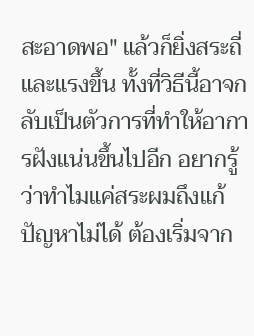สะอาดพอ" แล้วก็ยิ่งสระถี่และแรงขึ้น ทั้งที่วิธีนี้อาจกลับเป็นตัวการที่ทำให้อาการฝังแน่นขึ้นไปอีก อยากรู้ว่าทำไมแค่สระผมถึงแก้ปัญหาไม่ได้ ต้องเริ่มจาก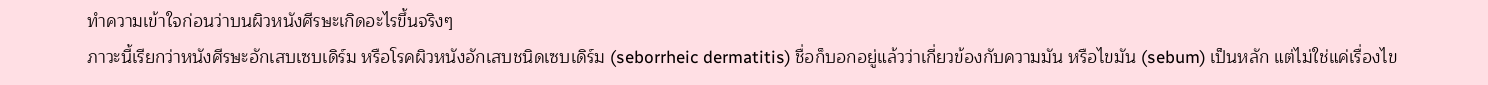ทำความเข้าใจก่อนว่าบนผิวหนังศีรษะเกิดอะไรขึ้นจริงๆ
ภาวะนี้เรียกว่าหนังศีรษะอักเสบเซบเดิร์ม หรือโรคผิวหนังอักเสบชนิดเซบเดิร์ม (seborrheic dermatitis) ชื่อก็บอกอยู่แล้วว่าเกี่ยวข้องกับความมัน หรือไขมัน (sebum) เป็นหลัก แต่ไม่ใช่แค่เรื่องไข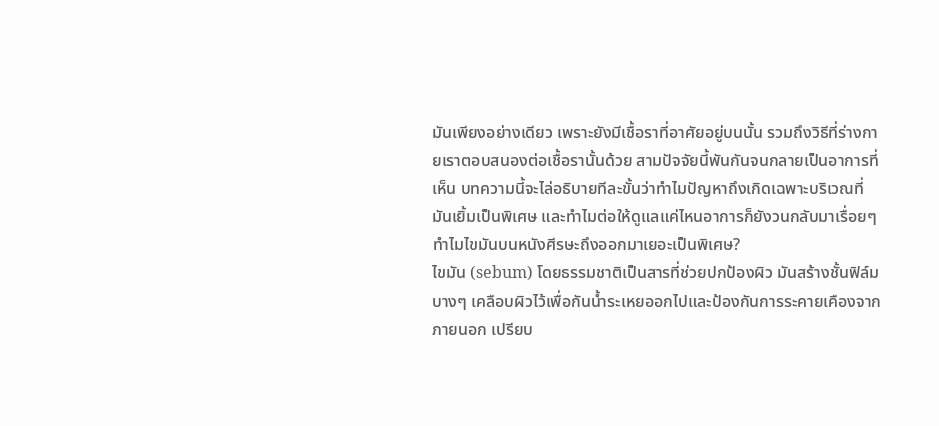มันเพียงอย่างเดียว เพราะยังมีเชื้อราที่อาศัยอยู่บนนั้น รวมถึงวิธีที่ร่างกายเราตอบสนองต่อเชื้อรานั้นด้วย สามปัจจัยนี้พันกันจนกลายเป็นอาการที่เห็น บทความนี้จะไล่อธิบายทีละขั้นว่าทำไมปัญหาถึงเกิดเฉพาะบริเวณที่มันเยิ้มเป็นพิเศษ และทำไมต่อให้ดูแลแค่ไหนอาการก็ยังวนกลับมาเรื่อยๆ
ทำไมไขมันบนหนังศีรษะถึงออกมาเยอะเป็นพิเศษ?
ไขมัน (sebum) โดยธรรมชาติเป็นสารที่ช่วยปกป้องผิว มันสร้างชั้นฟิล์มบางๆ เคลือบผิวไว้เพื่อกันน้ำระเหยออกไปและป้องกันการระคายเคืองจากภายนอก เปรียบ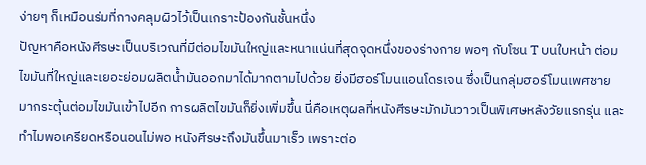ง่ายๆ ก็เหมือนร่มที่กางคลุมผิวไว้เป็นเกราะป้องกันชั้นหนึ่ง
ปัญหาคือหนังศีรษะเป็นบริเวณที่มีต่อมไขมันใหญ่และหนาแน่นที่สุดจุดหนึ่งของร่างกาย พอๆ กับโซน T บนใบหน้า ต่อมไขมันที่ใหญ่และเยอะย่อมผลิตน้ำมันออกมาได้มากตามไปด้วย ยิ่งมีฮอร์โมนแอนโดรเจน ซึ่งเป็นกลุ่มฮอร์โมนเพศชาย มากระตุ้นต่อมไขมันเข้าไปอีก การผลิตไขมันก็ยิ่งเพิ่มขึ้น นี่คือเหตุผลที่หนังศีรษะมักมันวาวเป็นพิเศษหลังวัยแรกรุ่น และทำไมพอเครียดหรือนอนไม่พอ หนังศีรษะถึงมันขึ้นมาเร็ว เพราะต่อ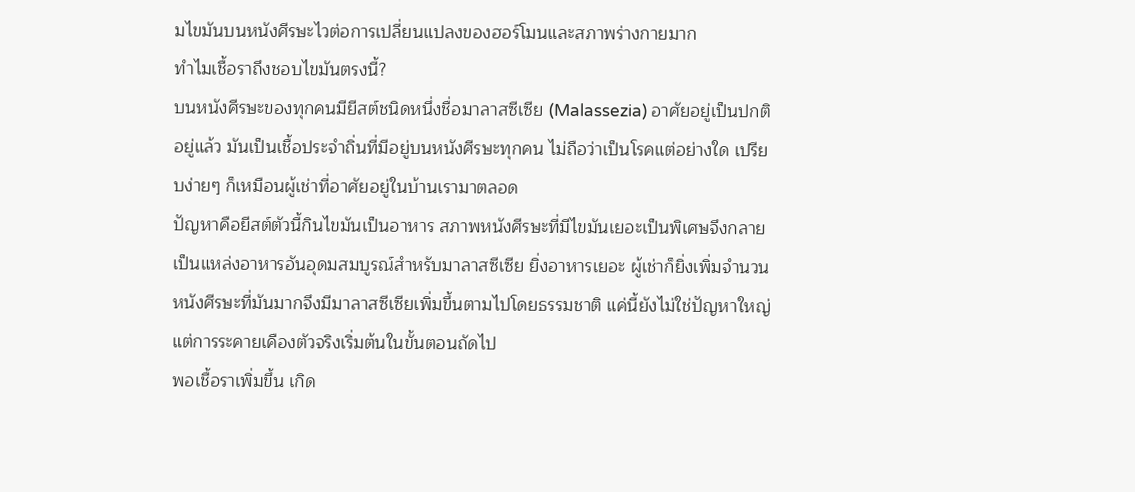มไขมันบนหนังศีรษะไวต่อการเปลี่ยนแปลงของฮอร์โมนและสภาพร่างกายมาก
ทำไมเชื้อราถึงชอบไขมันตรงนี้?
บนหนังศีรษะของทุกคนมียีสต์ชนิดหนึ่งชื่อมาลาสซีเซีย (Malassezia) อาศัยอยู่เป็นปกติอยู่แล้ว มันเป็นเชื้อประจำถิ่นที่มีอยู่บนหนังศีรษะทุกคน ไม่ถือว่าเป็นโรคแต่อย่างใด เปรียบง่ายๆ ก็เหมือนผู้เช่าที่อาศัยอยู่ในบ้านเรามาตลอด
ปัญหาคือยีสต์ตัวนี้กินไขมันเป็นอาหาร สภาพหนังศีรษะที่มีไขมันเยอะเป็นพิเศษจึงกลายเป็นแหล่งอาหารอันอุดมสมบูรณ์สำหรับมาลาสซีเซีย ยิ่งอาหารเยอะ ผู้เช่าก็ยิ่งเพิ่มจำนวน หนังศีรษะที่มันมากจึงมีมาลาสซีเซียเพิ่มขึ้นตามไปโดยธรรมชาติ แค่นี้ยังไม่ใช่ปัญหาใหญ่ แต่การระคายเคืองตัวจริงเริ่มต้นในขั้นตอนถัดไป
พอเชื้อราเพิ่มขึ้น เกิด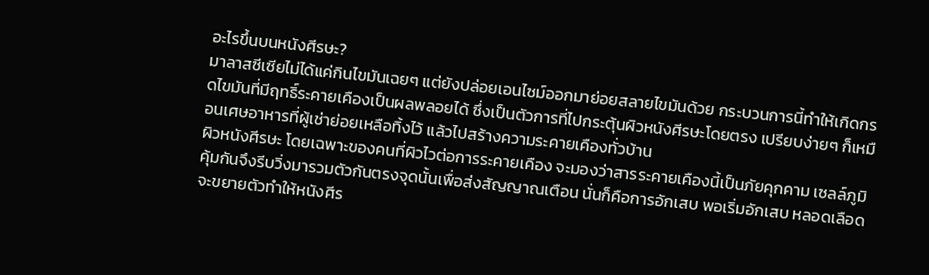อะไรขึ้นบนหนังศีรษะ?
มาลาสซีเซียไม่ได้แค่กินไขมันเฉยๆ แต่ยังปล่อยเอนไซม์ออกมาย่อยสลายไขมันด้วย กระบวนการนี้ทำให้เกิดกรดไขมันที่มีฤทธิ์ระคายเคืองเป็นผลพลอยได้ ซึ่งเป็นตัวการที่ไปกระตุ้นผิวหนังศีรษะโดยตรง เปรียบง่ายๆ ก็เหมือนเศษอาหารที่ผู้เช่าย่อยเหลือทิ้งไว้ แล้วไปสร้างความระคายเคืองทั่วบ้าน
ผิวหนังศีรษะ โดยเฉพาะของคนที่ผิวไวต่อการระคายเคือง จะมองว่าสารระคายเคืองนี้เป็นภัยคุกคาม เซลล์ภูมิคุ้มกันจึงรีบวิ่งมารวมตัวกันตรงจุดนั้นเพื่อส่งสัญญาณเตือน นั่นก็คือการอักเสบ พอเริ่มอักเสบ หลอดเลือดจะขยายตัวทำให้หนังศีร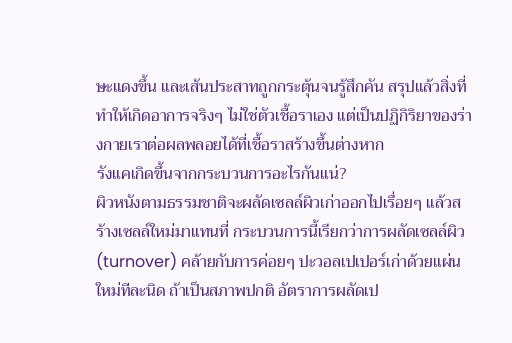ษะแดงขึ้น และเส้นประสาทถูกกระตุ้นจนรู้สึกคัน สรุปแล้วสิ่งที่ทำให้เกิดอาการจริงๆ ไม่ใช่ตัวเชื้อราเอง แต่เป็นปฏิกิริยาของร่างกายเราต่อผลพลอยได้ที่เชื้อราสร้างขึ้นต่างหาก
รังแคเกิดขึ้นจากกระบวนการอะไรกันแน่?
ผิวหนังตามธรรมชาติจะผลัดเซลล์ผิวเก่าออกไปเรื่อยๆ แล้วสร้างเซลล์ใหม่มาแทนที่ กระบวนการนี้เรียกว่าการผลัดเซลล์ผิว (turnover) คล้ายกับการค่อยๆ ปะวอลเปเปอร์เก่าด้วยแผ่นใหม่ทีละนิด ถ้าเป็นสภาพปกติ อัตราการผลัดเป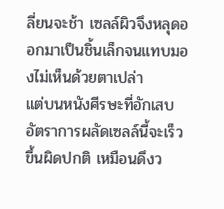ลี่ยนจะช้า เซลล์ผิวจึงหลุดออกมาเป็นชิ้นเล็กจนแทบมองไม่เห็นด้วยตาเปล่า
แต่บนหนังศีรษะที่อักเสบ อัตราการผลัดเซลล์นี้จะเร็วขึ้นผิดปกติ เหมือนดึงว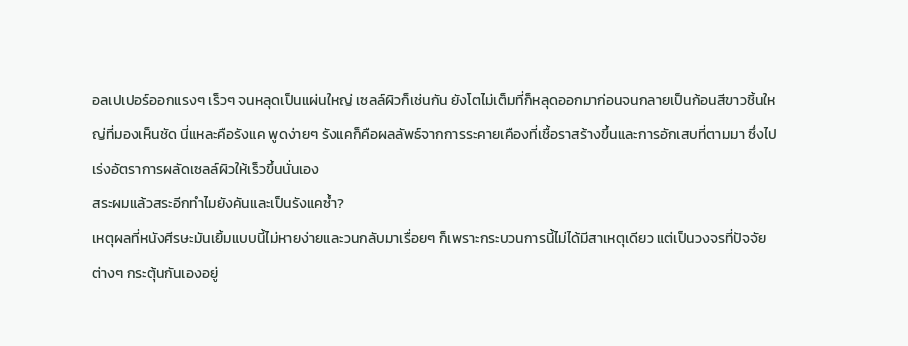อลเปเปอร์ออกแรงๆ เร็วๆ จนหลุดเป็นแผ่นใหญ่ เซลล์ผิวก็เช่นกัน ยังโตไม่เต็มที่ก็หลุดออกมาก่อนจนกลายเป็นก้อนสีขาวชิ้นใหญ่ที่มองเห็นชัด นี่แหละคือรังแค พูดง่ายๆ รังแคก็คือผลลัพธ์จากการระคายเคืองที่เชื้อราสร้างขึ้นและการอักเสบที่ตามมา ซึ่งไปเร่งอัตราการผลัดเซลล์ผิวให้เร็วขึ้นนั่นเอง
สระผมแล้วสระอีกทำไมยังคันและเป็นรังแคซ้ำ?
เหตุผลที่หนังศีรษะมันเยิ้มแบบนี้ไม่หายง่ายและวนกลับมาเรื่อยๆ ก็เพราะกระบวนการนี้ไม่ได้มีสาเหตุเดียว แต่เป็นวงจรที่ปัจจัยต่างๆ กระตุ้นกันเองอยู่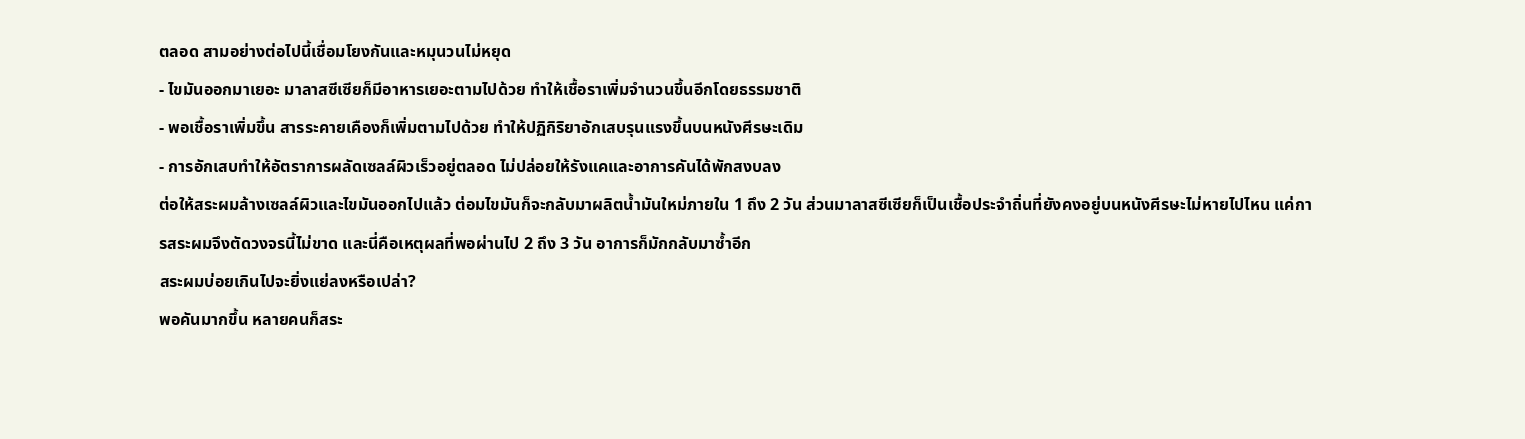ตลอด สามอย่างต่อไปนี้เชื่อมโยงกันและหมุนวนไม่หยุด
- ไขมันออกมาเยอะ มาลาสซีเซียก็มีอาหารเยอะตามไปด้วย ทำให้เชื้อราเพิ่มจำนวนขึ้นอีกโดยธรรมชาติ
- พอเชื้อราเพิ่มขึ้น สารระคายเคืองก็เพิ่มตามไปด้วย ทำให้ปฏิกิริยาอักเสบรุนแรงขึ้นบนหนังศีรษะเดิม
- การอักเสบทำให้อัตราการผลัดเซลล์ผิวเร็วอยู่ตลอด ไม่ปล่อยให้รังแคและอาการคันได้พักสงบลง
ต่อให้สระผมล้างเซลล์ผิวและไขมันออกไปแล้ว ต่อมไขมันก็จะกลับมาผลิตน้ำมันใหม่ภายใน 1 ถึง 2 วัน ส่วนมาลาสซีเซียก็เป็นเชื้อประจำถิ่นที่ยังคงอยู่บนหนังศีรษะไม่หายไปไหน แค่การสระผมจึงตัดวงจรนี้ไม่ขาด และนี่คือเหตุผลที่พอผ่านไป 2 ถึง 3 วัน อาการก็มักกลับมาซ้ำอีก
สระผมบ่อยเกินไปจะยิ่งแย่ลงหรือเปล่า?
พอคันมากขึ้น หลายคนก็สระ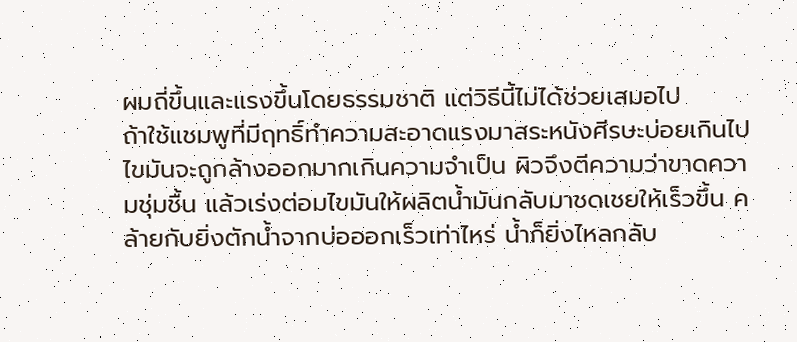ผมถี่ขึ้นและแรงขึ้นโดยธรรมชาติ แต่วิธีนี้ไม่ได้ช่วยเสมอไป
ถ้าใช้แชมพูที่มีฤทธิ์ทำความสะอาดแรงมาสระหนังศีรษะบ่อยเกินไป ไขมันจะถูกล้างออกมากเกินความจำเป็น ผิวจึงตีความว่าขาดความชุ่มชื้น แล้วเร่งต่อมไขมันให้ผลิตน้ำมันกลับมาชดเชยให้เร็วขึ้น คล้ายกับยิ่งตักน้ำจากบ่อออกเร็วเท่าไหร่ น้ำก็ยิ่งไหลกลับ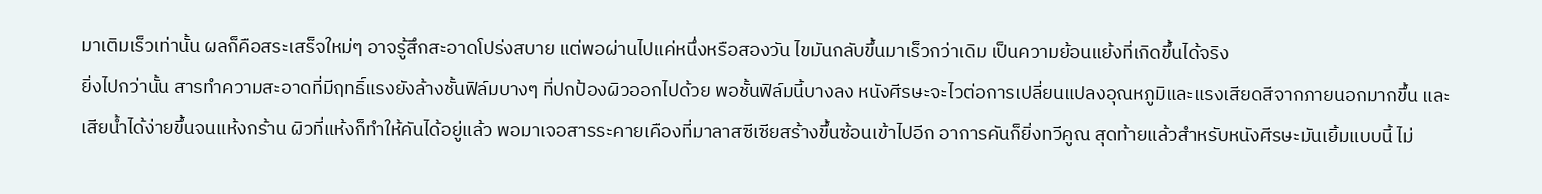มาเติมเร็วเท่านั้น ผลก็คือสระเสร็จใหม่ๆ อาจรู้สึกสะอาดโปร่งสบาย แต่พอผ่านไปแค่หนึ่งหรือสองวัน ไขมันกลับขึ้นมาเร็วกว่าเดิม เป็นความย้อนแย้งที่เกิดขึ้นได้จริง
ยิ่งไปกว่านั้น สารทำความสะอาดที่มีฤทธิ์แรงยังล้างชั้นฟิล์มบางๆ ที่ปกป้องผิวออกไปด้วย พอชั้นฟิล์มนี้บางลง หนังศีรษะจะไวต่อการเปลี่ยนแปลงอุณหภูมิและแรงเสียดสีจากภายนอกมากขึ้น และเสียน้ำได้ง่ายขึ้นจนแห้งกร้าน ผิวที่แห้งก็ทำให้คันได้อยู่แล้ว พอมาเจอสารระคายเคืองที่มาลาสซีเซียสร้างขึ้นซ้อนเข้าไปอีก อาการคันก็ยิ่งทวีคูณ สุดท้ายแล้วสำหรับหนังศีรษะมันเยิ้มแบบนี้ ไม่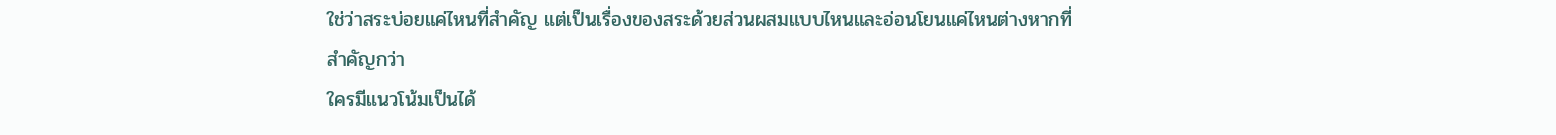ใช่ว่าสระบ่อยแค่ไหนที่สำคัญ แต่เป็นเรื่องของสระด้วยส่วนผสมแบบไหนและอ่อนโยนแค่ไหนต่างหากที่สำคัญกว่า
ใครมีแนวโน้มเป็นได้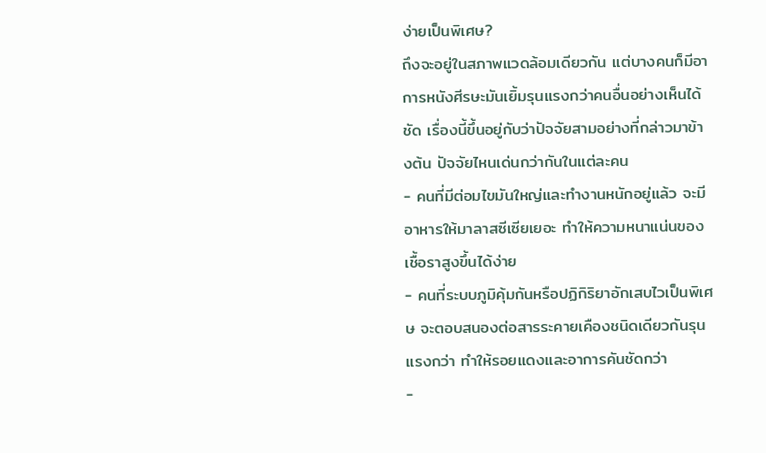ง่ายเป็นพิเศษ?
ถึงจะอยู่ในสภาพแวดล้อมเดียวกัน แต่บางคนก็มีอาการหนังศีรษะมันเยิ้มรุนแรงกว่าคนอื่นอย่างเห็นได้ชัด เรื่องนี้ขึ้นอยู่กับว่าปัจจัยสามอย่างที่กล่าวมาข้างต้น ปัจจัยไหนเด่นกว่ากันในแต่ละคน
- คนที่มีต่อมไขมันใหญ่และทำงานหนักอยู่แล้ว จะมีอาหารให้มาลาสซีเซียเยอะ ทำให้ความหนาแน่นของเชื้อราสูงขึ้นได้ง่าย
- คนที่ระบบภูมิคุ้มกันหรือปฏิกิริยาอักเสบไวเป็นพิเศษ จะตอบสนองต่อสารระคายเคืองชนิดเดียวกันรุนแรงกว่า ทำให้รอยแดงและอาการคันชัดกว่า
-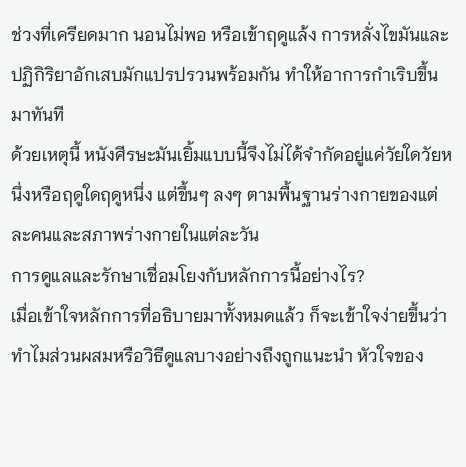ช่วงที่เครียดมาก นอนไม่พอ หรือเข้าฤดูแล้ง การหลั่งไขมันและปฏิกิริยาอักเสบมักแปรปรวนพร้อมกัน ทำให้อาการกำเริบขึ้นมาทันที
ด้วยเหตุนี้ หนังศีรษะมันเยิ้มแบบนี้จึงไม่ได้จำกัดอยู่แค่วัยใดวัยหนึ่งหรือฤดูใดฤดูหนึ่ง แต่ขึ้นๆ ลงๆ ตามพื้นฐานร่างกายของแต่ละคนและสภาพร่างกายในแต่ละวัน
การดูแลและรักษาเชื่อมโยงกับหลักการนี้อย่างไร?
เมื่อเข้าใจหลักการที่อธิบายมาทั้งหมดแล้ว ก็จะเข้าใจง่ายขึ้นว่าทำไมส่วนผสมหรือวิธีดูแลบางอย่างถึงถูกแนะนำ หัวใจของ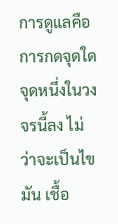การดูแลคือการกดจุดใดจุดหนึ่งในวงจรนี้ลง ไม่ว่าจะเป็นไขมัน เชื้อ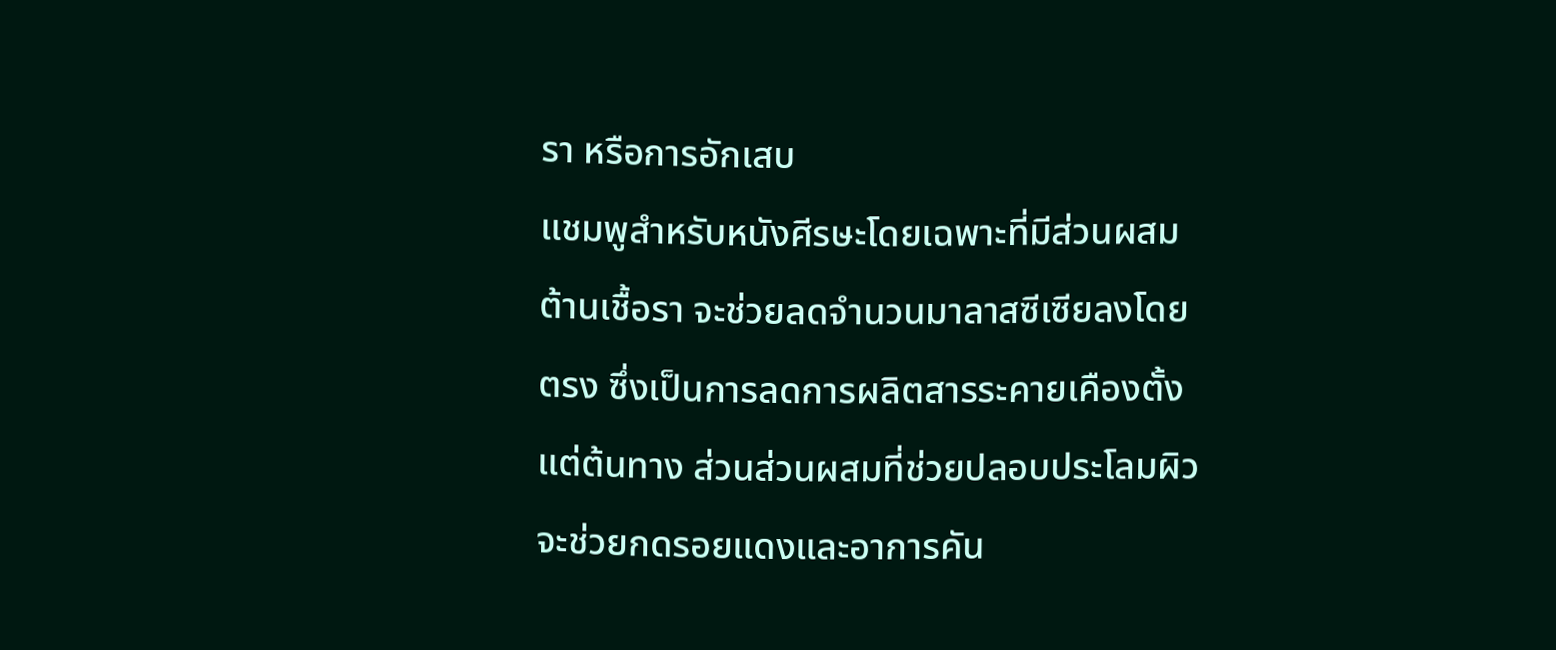รา หรือการอักเสบ
แชมพูสำหรับหนังศีรษะโดยเฉพาะที่มีส่วนผสมต้านเชื้อรา จะช่วยลดจำนวนมาลาสซีเซียลงโดยตรง ซึ่งเป็นการลดการผลิตสารระคายเคืองตั้งแต่ต้นทาง ส่วนส่วนผสมที่ช่วยปลอบประโลมผิวจะช่วยกดรอยแดงและอาการคัน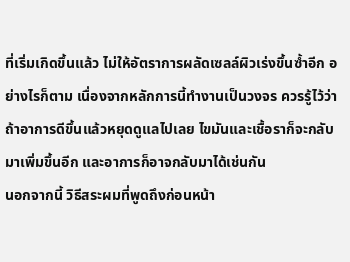ที่เริ่มเกิดขึ้นแล้ว ไม่ให้อัตราการผลัดเซลล์ผิวเร่งขึ้นซ้ำอีก อย่างไรก็ตาม เนื่องจากหลักการนี้ทำงานเป็นวงจร ควรรู้ไว้ว่าถ้าอาการดีขึ้นแล้วหยุดดูแลไปเลย ไขมันและเชื้อราก็จะกลับมาเพิ่มขึ้นอีก และอาการก็อาจกลับมาได้เช่นกัน
นอกจากนี้ วิธีสระผมที่พูดถึงก่อนหน้า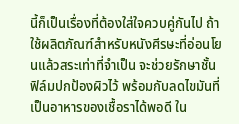นี้ก็เป็นเรื่องที่ต้องใส่ใจควบคู่กันไป ถ้าใช้ผลิตภัณฑ์สำหรับหนังศีรษะที่อ่อนโยนแล้วสระเท่าที่จำเป็น จะช่วยรักษาชั้นฟิล์มปกป้องผิวไว้ พร้อมกับลดไขมันที่เป็นอาหารของเชื้อราได้พอดี ใน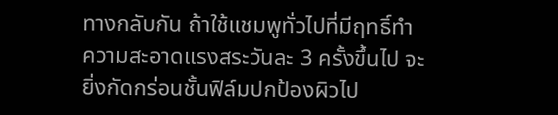ทางกลับกัน ถ้าใช้แชมพูทั่วไปที่มีฤทธิ์ทำความสะอาดแรงสระวันละ 3 ครั้งขึ้นไป จะยิ่งกัดกร่อนชั้นฟิล์มปกป้องผิวไป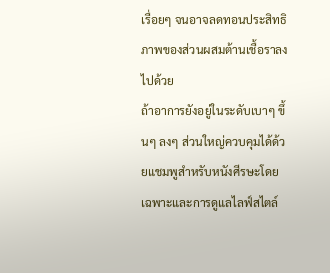เรื่อยๆ จนอาจลดทอนประสิทธิภาพของส่วนผสมต้านเชื้อราลงไปด้วย
ถ้าอาการยังอยู่ในระดับเบาๆ ขึ้นๆ ลงๆ ส่วนใหญ่ควบคุมได้ด้วยแชมพูสำหรับหนังศีรษะโดยเฉพาะและการดูแลไลฟ์สไตล์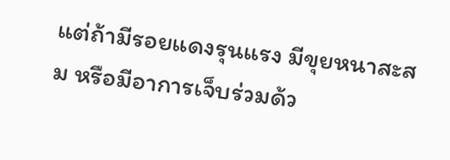แต่ถ้ามีรอยแดงรุนแรง มีขุยหนาสะสม หรือมีอาการเจ็บร่วมด้ว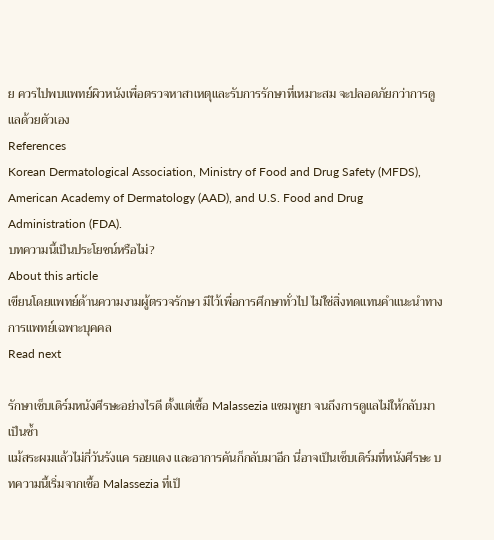ย ควรไปพบแพทย์ผิวหนังเพื่อตรวจหาสาเหตุและรับการรักษาที่เหมาะสม จะปลอดภัยกว่าการดูแลด้วยตัวเอง
References
Korean Dermatological Association, Ministry of Food and Drug Safety (MFDS), American Academy of Dermatology (AAD), and U.S. Food and Drug Administration (FDA).
บทความนี้เป็นประโยชน์หรือไม่?
About this article
เขียนโดยแพทย์ด้านความงามผู้ตรวจรักษา มีไว้เพื่อการศึกษาทั่วไป ไม่ใช่สิ่งทดแทนคำแนะนำทางการแพทย์เฉพาะบุคคล
Read next

รักษาเซ็บเดิร์มหนังศีรษะอย่างไรดี ตั้งแต่เชื้อ Malassezia แชมพูยา จนถึงการดูแลไม่ให้กลับมาเป็นซ้ำ
แม้สระผมแล้วไม่กี่วันรังแค รอยแดง และอาการคันก็กลับมาอีก นี่อาจเป็นเซ็บเดิร์มที่หนังศีรษะ บทความนี้เริ่มจากเชื้อ Malassezia ที่เป็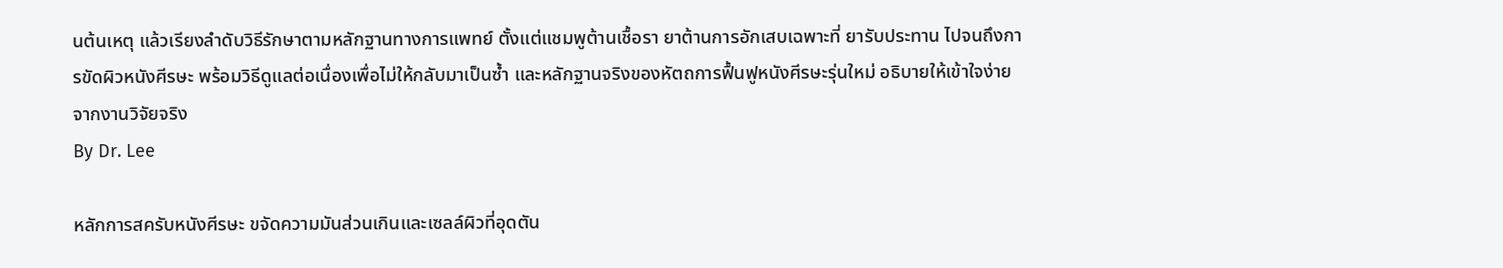นต้นเหตุ แล้วเรียงลำดับวิธีรักษาตามหลักฐานทางการแพทย์ ตั้งแต่แชมพูต้านเชื้อรา ยาต้านการอักเสบเฉพาะที่ ยารับประทาน ไปจนถึงการขัดผิวหนังศีรษะ พร้อมวิธีดูแลต่อเนื่องเพื่อไม่ให้กลับมาเป็นซ้ำ และหลักฐานจริงของหัตถการฟื้นฟูหนังศีรษะรุ่นใหม่ อธิบายให้เข้าใจง่ายจากงานวิจัยจริง
By Dr. Lee

หลักการสครับหนังศีรษะ ขจัดความมันส่วนเกินและเซลล์ผิวที่อุดตัน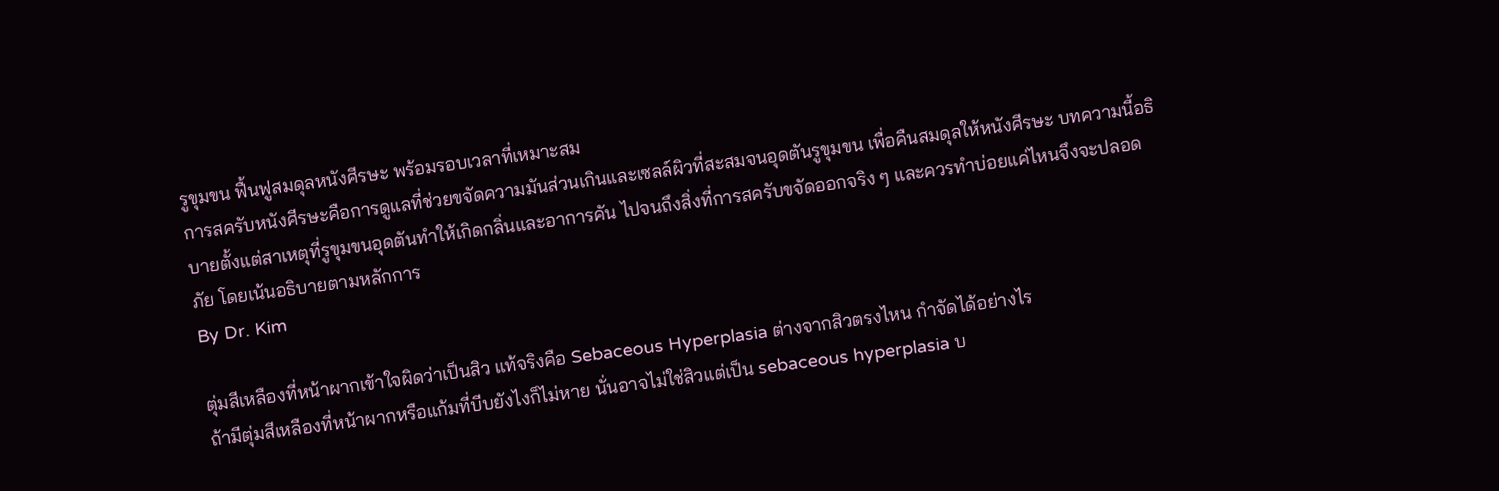รูขุมขน ฟื้นฟูสมดุลหนังศีรษะ พร้อมรอบเวลาที่เหมาะสม
การสครับหนังศีรษะคือการดูแลที่ช่วยขจัดความมันส่วนเกินและเซลล์ผิวที่สะสมจนอุดตันรูขุมขน เพื่อคืนสมดุลให้หนังศีรษะ บทความนี้อธิบายตั้งแต่สาเหตุที่รูขุมขนอุดตันทำให้เกิดกลิ่นและอาการคัน ไปจนถึงสิ่งที่การสครับขจัดออกจริง ๆ และควรทำบ่อยแค่ไหนจึงจะปลอดภัย โดยเน้นอธิบายตามหลักการ
By Dr. Kim

ตุ่มสีเหลืองที่หน้าผากเข้าใจผิดว่าเป็นสิว แท้จริงคือ Sebaceous Hyperplasia ต่างจากสิวตรงไหน กำจัดได้อย่างไร
ถ้ามีตุ่มสีเหลืองที่หน้าผากหรือแก้มที่บีบยังไงก็ไม่หาย นั่นอาจไม่ใช่สิวแต่เป็น sebaceous hyperplasia บ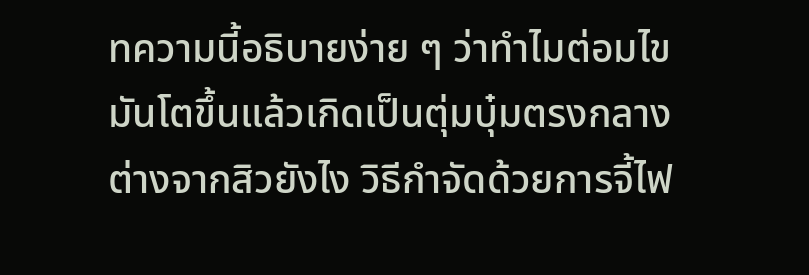ทความนี้อธิบายง่าย ๆ ว่าทำไมต่อมไขมันโตขึ้นแล้วเกิดเป็นตุ่มบุ๋มตรงกลาง ต่างจากสิวยังไง วิธีกำจัดด้วยการจี้ไฟ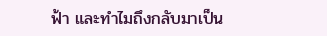ฟ้า และทำไมถึงกลับมาเป็น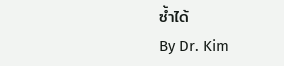ซ้ำได้
By Dr. Kim